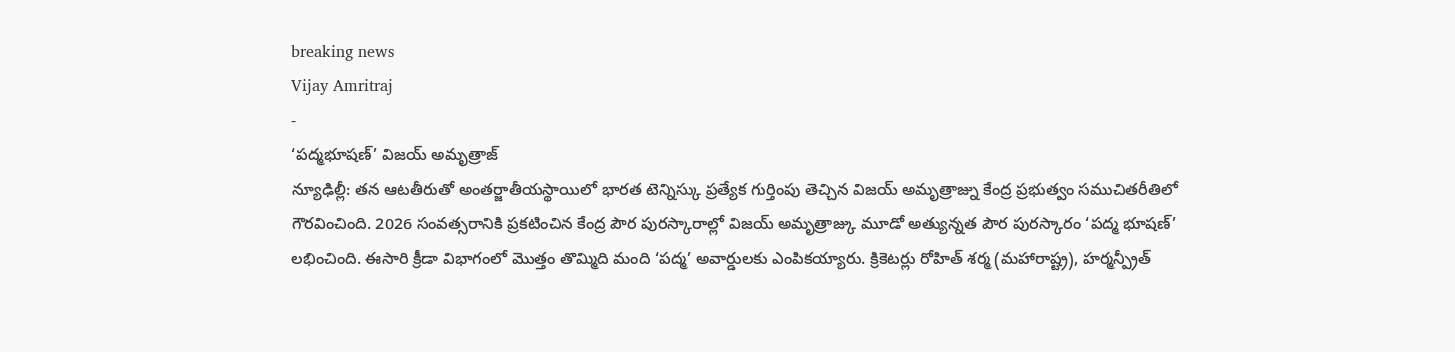breaking news
Vijay Amritraj
-
‘పద్మభూషణ్’ విజయ్ అమృత్రాజ్
న్యూఢిల్లీ: తన ఆటతీరుతో అంతర్జాతీయస్థాయిలో భారత టెన్నిస్కు ప్రత్యేక గుర్తింపు తెచ్చిన విజయ్ అమృత్రాజ్ను కేంద్ర ప్రభుత్వం సముచితరీతిలో గౌరవించింది. 2026 సంవత్సరానికి ప్రకటించిన కేంద్ర పౌర పురస్కారాల్లో విజయ్ అమృత్రాజ్కు మూడో అత్యున్నత పౌర పురస్కారం ‘పద్మ భూషణ్’ లభించింది. ఈసారి క్రీడా విభాగంలో మొత్తం తొమ్మిది మంది ‘పద్మ’ అవార్డులకు ఎంపికయ్యారు. క్రికెటర్లు రోహిత్ శర్మ (మహారాష్ట్ర), హర్మన్ప్రీత్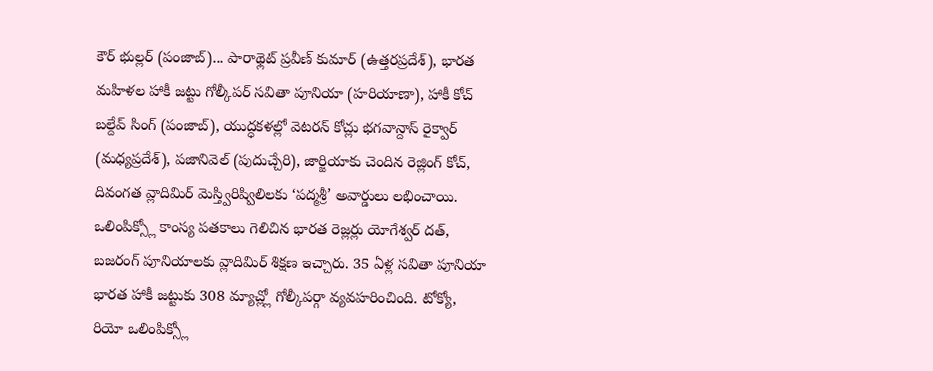కౌర్ భుల్లర్ (పంజాబ్)... పారాథ్లెట్ ప్రవీణ్ కుమార్ (ఉత్తరప్రదేశ్), భారత మహిళల హాకీ జట్టు గోల్కీపర్ సవితా పూనియా (హరియాణా), హాకీ కోచ్ బల్దేవ్ సింగ్ (పంజాబ్), యుద్ధకళల్లో వెటరన్ కోచ్లు భగవాన్దాస్ రైక్వార్ (మధ్యప్రదేశ్), పజానివెల్ (పుదుచ్చేరి), జార్జియాకు చెందిన రెజ్లింగ్ కోచ్, దివంగత వ్లాదిమిర్ మెస్త్విరిష్విలిలకు ‘పద్మశ్రీ’ అవార్డులు లభించాయి. ఒలింపిక్స్లో కాంస్య పతకాలు గెలిచిన భారత రెజ్లర్లు యోగేశ్వర్ దత్, బజరంగ్ పూనియాలకు వ్లాదిమిర్ శిక్షణ ఇచ్చారు. 35 ఏళ్ల సవితా పూనియా భారత హాకీ జట్టుకు 308 మ్యాచ్ల్లో గోల్కీపర్గా వ్యవహరించింది. టోక్యో, రియో ఒలింపిక్స్లో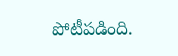పోటీపడింది.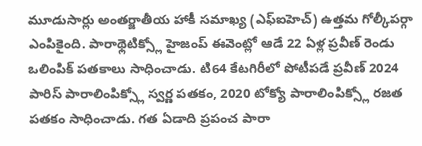మూడుసార్లు అంతర్జాతీయ హాకీ సమాఖ్య (ఎఫ్ఐహెచ్) ఉత్తమ గోల్కీపర్గా ఎంపికైంది. పారాథ్లెటిక్స్లో హైజంప్ ఈవెంట్లో ఆడే 22 ఏళ్ల ప్రవీణ్ రెండు ఒలింపిక్ పతకాలు సాధించాడు. టి64 కేటగిరీలో పోటీపడే ప్రవీణ్ 2024 పారిస్ పారాలింపిక్స్లో స్వర్ణ పతకం, 2020 టోక్యో పారాలింపిక్స్లో రజత పతకం సాధించాడు. గత ఏడాది ప్రపంచ పారా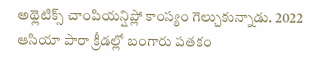అథ్లెటిక్స్ చాంపియన్షిప్లో కాంస్యం గెల్చుకున్నాడు. 2022 ఆసియా పారా క్రీడల్లో బంగారు పతకం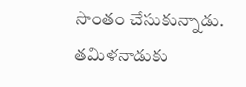సొంతం చేసుకున్నాడు. తమిళనాడుకు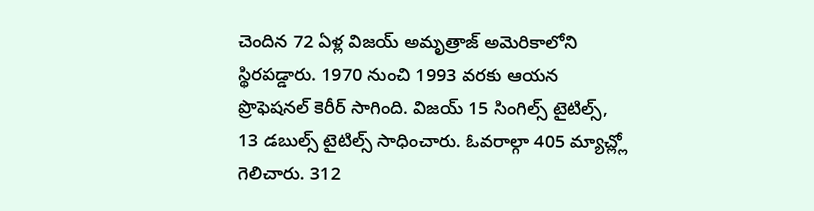చెందిన 72 ఏళ్ల విజయ్ అమృత్రాజ్ అమెరికాలోని స్థిరపడ్డారు. 1970 నుంచి 1993 వరకు ఆయన ప్రొఫెషనల్ కెరీర్ సాగింది. విజయ్ 15 సింగిల్స్ టైటిల్స్, 13 డబుల్స్ టైటిల్స్ సాధించారు. ఓవరాల్గా 405 మ్యాచ్ల్లో గెలిచారు. 312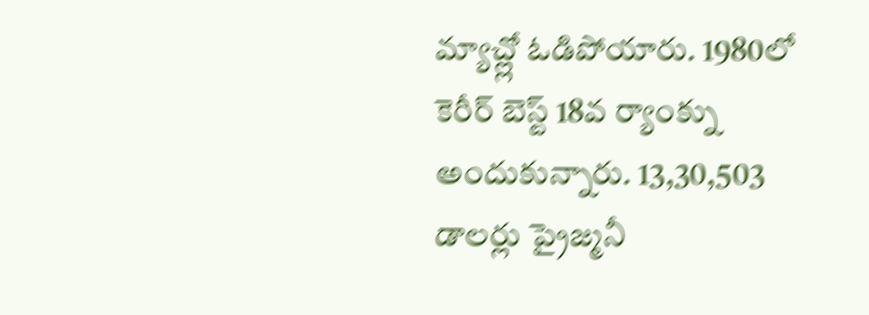మ్యాచ్ల్లో ఓడిపోయారు. 1980లో కెరీర్ బెస్ట్ 18వ ర్యాంక్ను అందుకున్నారు. 13,30,503 డాలర్లు ప్రైజ్మనీ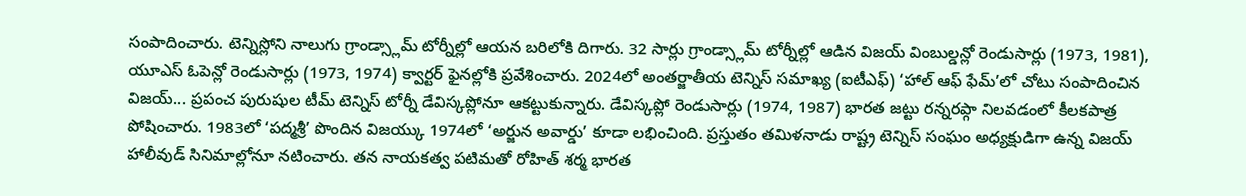సంపాదించారు. టెన్నిస్లోని నాలుగు గ్రాండ్స్లామ్ టోర్నీల్లో ఆయన బరిలోకి దిగారు. 32 సార్లు గ్రాండ్స్లామ్ టోర్నీల్లో ఆడిన విజయ్ వింబుల్డన్లో రెండుసార్లు (1973, 1981), యూఎస్ ఓపెన్లో రెండుసార్లు (1973, 1974) క్వార్టర్ ఫైనల్లోకి ప్రవేశించారు. 2024లో అంతర్జాతీయ టెన్నిస్ సమాఖ్య (ఐటీఎఫ్) ‘హాల్ ఆఫ్ ఫేమ్’లో చోటు సంపాదించిన విజయ్... ప్రపంచ పురుషుల టీమ్ టెన్నిస్ టోర్నీ డేవిస్కప్లోనూ ఆకట్టుకున్నారు. డేవిస్కప్లో రెండుసార్లు (1974, 1987) భారత జట్టు రన్నరప్గా నిలవడంలో కీలకపాత్ర పోషించారు. 1983లో ‘పద్మశ్రీ’ పొందిన విజయ్కు 1974లో ‘అర్జున అవార్డు’ కూడా లభించింది. ప్రస్తుతం తమిళనాడు రాష్ట్ర టెన్నిస్ సంఘం అధ్యక్షుడిగా ఉన్న విజయ్ హాలీవుడ్ సినిమాల్లోనూ నటించారు. తన నాయకత్వ పటిమతో రోహిత్ శర్మ భారత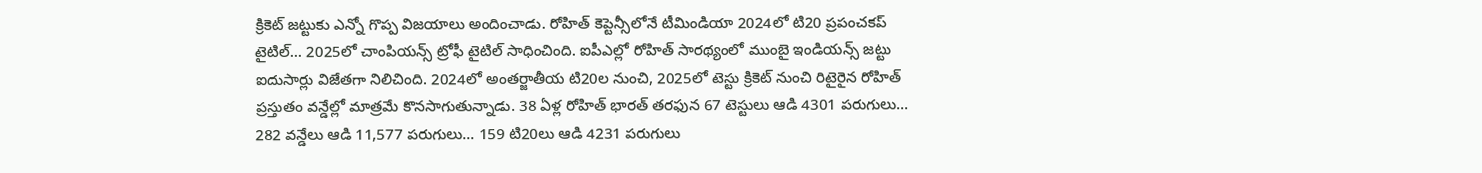క్రికెట్ జట్టుకు ఎన్నో గొప్ప విజయాలు అందించాడు. రోహిత్ కెప్టెన్సీలోనే టీమిండియా 2024లో టి20 ప్రపంచకప్ టైటిల్... 2025లో చాంపియన్స్ ట్రోఫీ టైటిల్ సాధించింది. ఐపీఎల్లో రోహిత్ సారథ్యంలో ముంబై ఇండియన్స్ జట్టు ఐదుసార్లు విజేతగా నిలిచింది. 2024లో అంతర్జాతీయ టి20ల నుంచి, 2025లో టెస్టు క్రికెట్ నుంచి రిటైరైన రోహిత్ ప్రస్తుతం వన్డేల్లో మాత్రమే కొనసాగుతున్నాడు. 38 ఏళ్ల రోహిత్ భారత్ తరఫున 67 టెస్టులు ఆడి 4301 పరుగులు... 282 వన్డేలు ఆడి 11,577 పరుగులు... 159 టి20లు ఆడి 4231 పరుగులు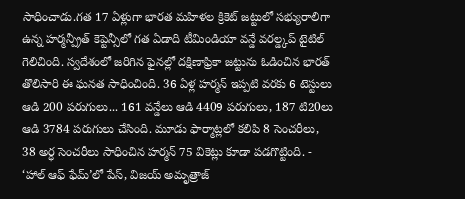సాధించాడు.గత 17 ఏళ్లుగా భారత మహిళల క్రికెట్ జట్టులో సభ్యురాలిగా ఉన్న హర్మన్ప్రీత్ కెప్టెన్సీలో గత ఏడాది టీమిండియా వన్డే వరల్డ్కప్ టైటిల్ గెలిచింది. స్వదేశంలో జరిగిన ఫైనల్లో దక్షిణాఫ్రికా జట్టును ఓడించిన భారత్ తొలిసారి ఈ ఘనత సాధించింది. 36 ఏళ్ల హర్మన్ ఇప్పటి వరకు 6 టెస్టులు ఆడి 200 పరుగులు... 161 వన్డేలు ఆడి 4409 పరుగులు, 187 టి20లు ఆడి 3784 పరుగులు చేసింది. మూడు ఫార్మాట్లలో కలిపి 8 సెంచరీలు, 38 అర్ధ సెంచరీలు సాధించిన హర్మన్ 75 వికెట్లు కూడా పడగొట్టింది. -
‘హాల్ ఆఫ్ ఫేమ్’లో పేస్, విజయ్ అమృత్రాజ్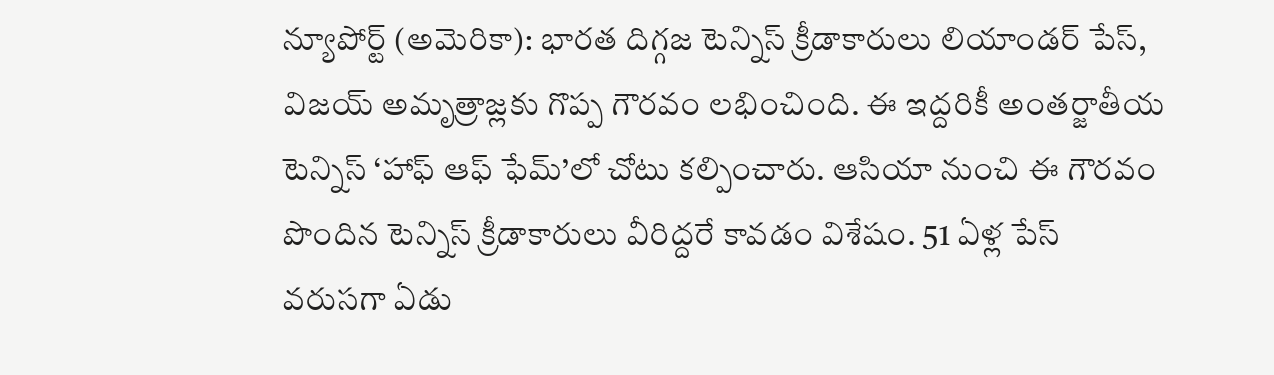న్యూపోర్ట్ (అమెరికా): భారత దిగ్గజ టెన్నిస్ క్రీడాకారులు లియాండర్ పేస్, విజయ్ అమృత్రాజ్లకు గొప్ప గౌరవం లభించింది. ఈ ఇద్దరికీ అంతర్జాతీయ టెన్నిస్ ‘హాఫ్ ఆఫ్ ఫేమ్’లో చోటు కల్పించారు. ఆసియా నుంచి ఈ గౌరవం పొందిన టెన్నిస్ క్రీడాకారులు వీరిద్దరే కావడం విశేషం. 51 ఏళ్ల పేస్ వరుసగా ఏడు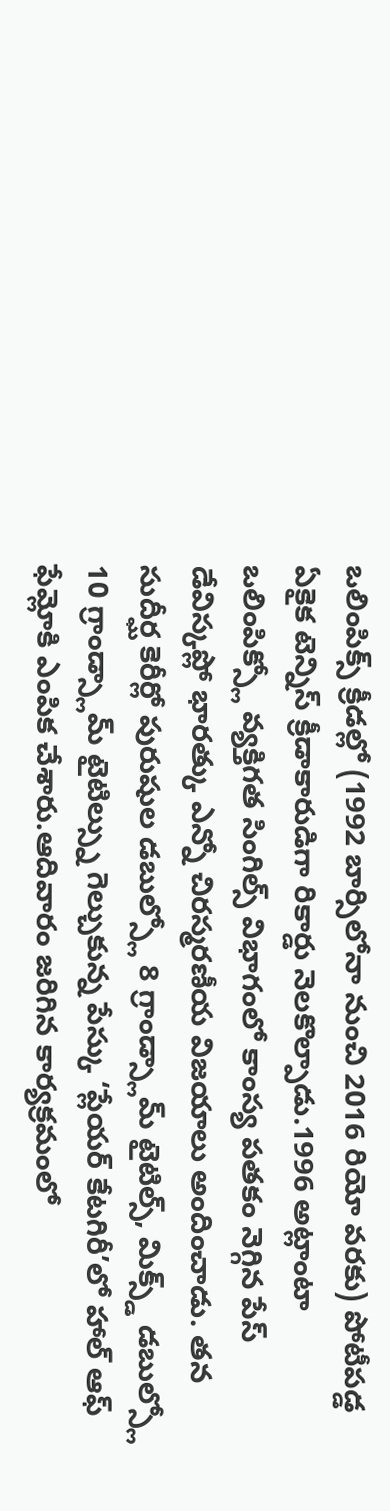ఒలింపిక్స్ క్రీడల్లో (1992 బార్సిలోనా నుంచి 2016 రియో వరకు) పోటీపడ్డ ఏకైక టెన్నిస్ క్రీడాకారుడిగా రికార్డు నెలకొల్పాడు.1996 అట్లాంటా ఒలింపిక్స్లో వ్యక్తిగత సింగిల్స్ విభాగంలో కాంస్య పతకం నెగ్గిన పేస్ డేవిస్కప్లో భారత్కు ఎన్నో చిరస్మరణీయ విజయాలు అందించాడు. తన సుదీర్ఘ కెరీర్లో పురుషుల డబుల్స్లో 8 గ్రాండ్స్లామ్ టైటిల్స్, మిక్స్డ్ డబుల్స్లో 10 గ్రాండ్స్లామ్ టైటిల్స్ను గెల్చుకున్న పేస్కు ‘ప్లేయర్ కేటగిరీ’లో హాల్ ఆఫ్ ఫేమ్లోకి ఎంపిక చేశారు.ఆదివారం జరిగిన కార్యక్రమంలో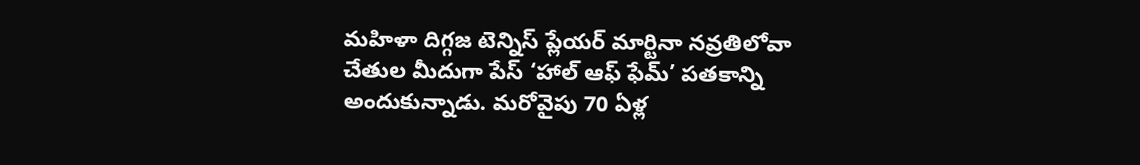మహిళా దిగ్గజ టెన్నిస్ ప్లేయర్ మార్టినా నవ్రతిలోవా చేతుల మీదుగా పేస్ ‘హాల్ ఆఫ్ ఫేమ్’ పతకాన్ని అందుకున్నాడు. మరోవైపు 70 ఏళ్ల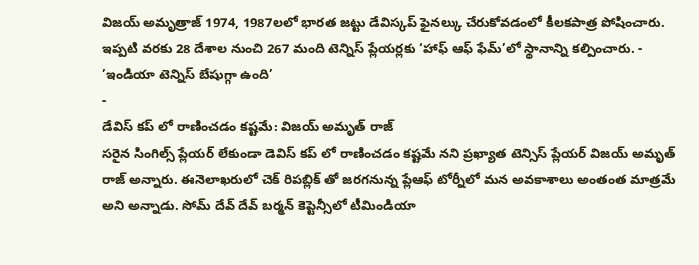విజయ్ అమృత్రాజ్ 1974, 1987లలో భారత జట్టు డేవిస్కప్ ఫైనల్కు చేరుకోవడంలో కీలకపాత్ర పోషించారు. ఇప్పటి వరకు 28 దేశాల నుంచి 267 మంది టెన్నిస్ ప్లేయర్లకు ‘హాఫ్ ఆఫ్ ఫేమ్’లో స్థానాన్ని కల్పించారు. -
’ఇండియా టెన్నిస్ బేషుగ్గా ఉంది’
-
డేవిస్ కప్ లో రాణించడం కష్టమే: విజయ్ అమృత్ రాజ్
సరైన సింగిల్స్ ప్లేయర్ లేకుండా డెవిస్ కప్ లో రాణించడం కష్టమే నని ప్రఖ్యాత టెన్సిస్ ప్లేయర్ విజయ్ అమృత్ రాజ్ అన్నారు. ఈనెలాఖరులో చెక్ రిపబ్లిక్ తో జరగనున్న ప్లేఆఫ్ టోర్నీలో మన అవకాశాలు అంతంత మాత్రమే అని అన్నాడు. సోమ్ దేవ్ దేవ్ బర్మన్ కెప్టెన్సీలో టీమిండియా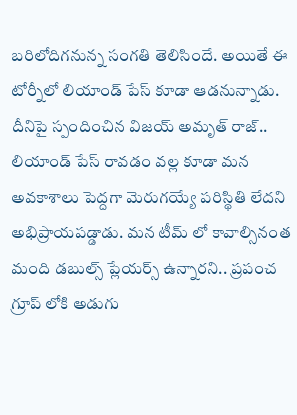బరిలోదిగనున్న సంగతి తెలిసిందే. అయితే ఈ టోర్నీలో లియాండ్ పేస్ కూడా ఆడనున్నాడు. దీనిపై స్పందించిన విజయ్ అమృత్ రాజ్.. లియాండ్ పేస్ రావడం వల్ల కూడా మన అవకాశాలు పెద్దగా మెరుగయ్యే పరిస్థితి లేదని అభిప్రాయపడ్డాడు. మన టీమ్ లో కావాల్సినంత మంది డబుల్స్ ప్లేయర్స్ ఉన్నారని.. ప్రపంచ గ్రూప్ లోకి అడుగు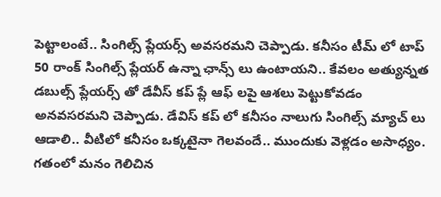పెట్టాలంటే.. సింగిల్స్ ప్లేయర్స్ అవసరమని చెప్పాడు. కనీసం టీమ్ లో టాప్ 50 రాంక్ సింగిల్స్ ప్లేయర్ ఉన్నా ఛాన్స్ లు ఉంటాయని.. కేవలం అత్యున్నత డబుల్స్ ప్లేయర్స్ తో డేవీస్ కప్ ప్లే ఆఫ్ లపై ఆశలు పెట్టుకోవడం అనవసరమని చెప్పాడు. డేవిస్ కప్ లో కనీసం నాలుగు సింగిల్స్ మ్యాచ్ లు ఆడాలి.. వీటిలో కనీసం ఒక్కటైనా గెలవందే.. ముందుకు వెళ్లడం అసాధ్యం. గతంలో మనం గెలిచిన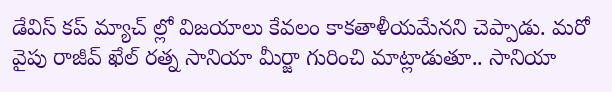డేవిస్ కప్ మ్యాచ్ ల్లో విజయాలు కేవలం కాకతాళీయమేనని చెప్పాడు. మరో వైపు రాజీవ్ ఖేల్ రత్న సానియా మీర్జా గురించి మాట్లాడుతూ.. సానియా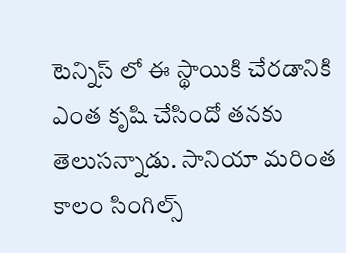టెన్నిస్ లో ఈ స్థాయికి చేరడానికి ఎంత కృషి చేసిందో తనకు తెలుసన్నాడు. సానియా మరింత కాలం సింగిల్స్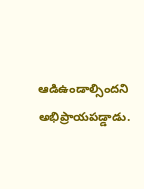ఆడిఉండాల్సిందని అభిప్రాయపడ్డాడు.